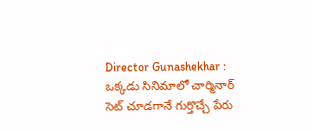Director Gunashekhar : ఒక్కడు సినిమాలో చార్మినార్ సెట్ చూడగానే గుర్తొచ్చే పేరు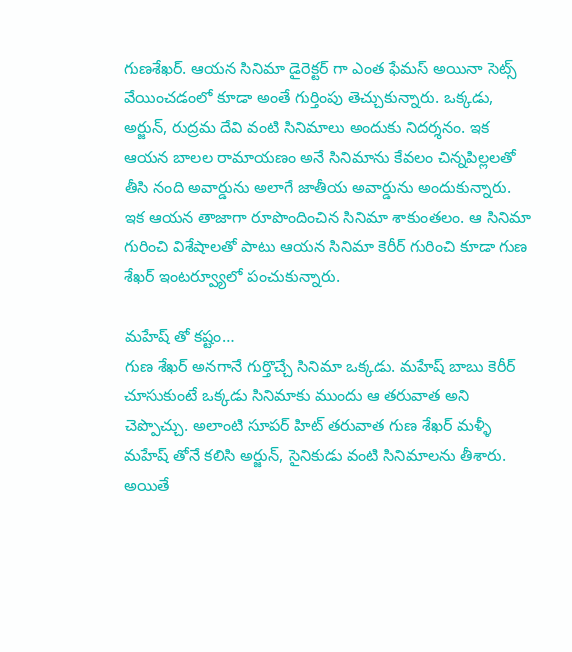గుణశేఖర్. ఆయన సినిమా డైరెక్టర్ గా ఎంత ఫేమస్ అయినా సెట్స్ వేయించడంలో కూడా అంతే గుర్తింపు తెచ్చుకున్నారు. ఒక్కడు, అర్జున్, రుద్రమ దేవి వంటి సినిమాలు అందుకు నిదర్శనం. ఇక ఆయన బాలల రామాయణం అనే సినిమాను కేవలం చిన్నపిల్లలతో తీసి నంది అవార్డును అలాగే జాతీయ అవార్డును అందుకున్నారు. ఇక ఆయన తాజాగా రూపొందించిన సినిమా శాకుంతలం. ఆ సినిమా గురించి విశేషాలతో పాటు ఆయన సినిమా కెరీర్ గురించి కూడా గుణ శేఖర్ ఇంటర్వ్యూలో పంచుకున్నారు.

మహేష్ తో కష్టం…
గుణ శేఖర్ అనగానే గుర్తొచ్చే సినిమా ఒక్కడు. మహేష్ బాబు కెరీర్ చూసుకుంటే ఒక్కడు సినిమాకు ముందు ఆ తరువాత అని చెప్పొచ్చు. అలాంటి సూపర్ హిట్ తరువాత గుణ శేఖర్ మళ్ళీ మహేష్ తోనే కలిసి అర్జున్, సైనికుడు వంటి సినిమాలను తీశారు. అయితే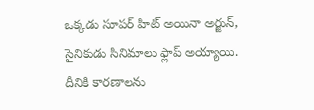ఒక్కడు సూపర్ హిట్ అయినా అర్జున్, సైనికుడు సినిమాలు ఫ్లాప్ అయ్యాయి. దీనికి కారణాలను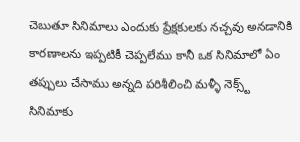చెబుతూ సినిమాలు ఎందుకు ప్రేక్షకులకు నచ్చవు అనడానికి కారణాలను ఇప్పటికీ చెప్పలేము కానీ ఒక సినిమాలో ఏం తప్పులు చేసాము అన్నది పరిశీలించి మళ్ళీ నెక్స్ట్ సినిమాకు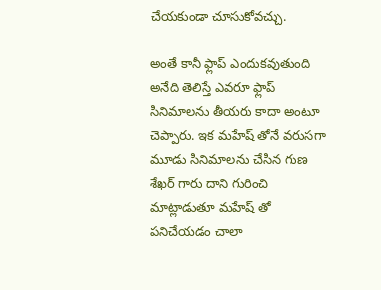చేయకుండా చూసుకోవచ్చు.

అంతే కానీ ఫ్లాప్ ఎందుకవుతుంది అనేది తెలిస్తే ఎవరూ ఫ్లాప్ సినిమాలను తీయరు కాదా అంటూ చెప్పారు. ఇక మహేష్ తోనే వరుసగా మూడు సినిమాలను చేసిన గుణ శేఖర్ గారు దాని గురించి మాట్లాడుతూ మహేష్ తో పనిచేయడం చాలా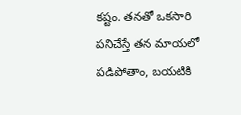కష్టం. తనతో ఒకసారి పనిచేస్తే తన మాయలో పడిపోతాం, బయటికి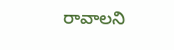రావాలని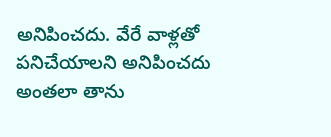అనిపించదు. వేరే వాళ్లతో పనిచేయాలని అనిపించదు అంతలా తాను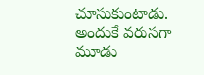చూసుకుంటాడు. అందుకే వరుసగా మూడు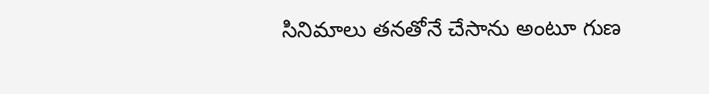సినిమాలు తనతోనే చేసాను అంటూ గుణ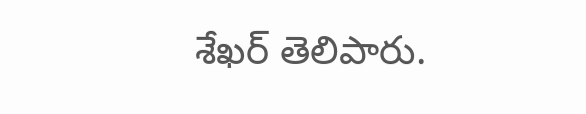శేఖర్ తెలిపారు.